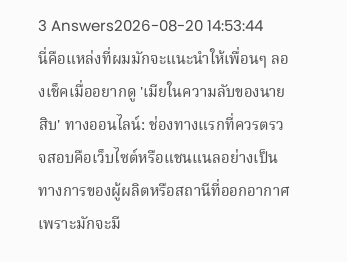3 Answers2026-08-20 14:53:44
นี่คือแหล่งที่ผมมักจะแนะนำให้เพื่อนๆ ลองเช็คเมื่ออยากดู 'เมียในความลับของนายสิบ' ทางออนไลน์: ช่องทางแรกที่ควรตรวจสอบคือเว็บไซต์หรือแชนแนลอย่างเป็นทางการของผู้ผลิตหรือสถานีที่ออกอากาศ เพราะมักจะมี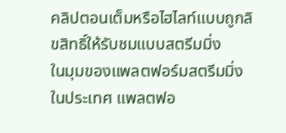คลิปตอนเต็มหรือไฮไลท์แบบถูกลิขสิทธิ์ให้รับชมแบบสตรีมมิ่ง
ในมุมของแพลตฟอร์มสตรีมมิ่งในประเทศ แพลตฟอ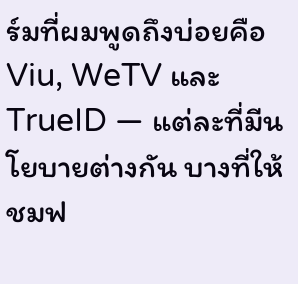ร์มที่ผมพูดถึงบ่อยคือ Viu, WeTV และ TrueID — แต่ละที่มีนโยบายต่างกัน บางที่ให้ชมฟ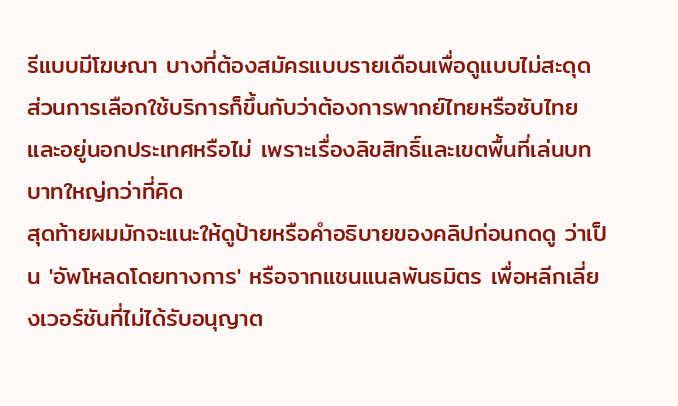รีแบบมีโฆษณา บางที่ต้องสมัครแบบรายเดือนเพื่อดูแบบไม่สะดุด ส่วนการเลือกใช้บริการก็ขึ้นกับว่าต้องการพากย์ไทยหรือซับไทยและอยู่นอกประเทศหรือไม่ เพราะเรื่องลิขสิทธิ์และเขตพื้นที่เล่นบทบาทใหญ่กว่าที่คิด
สุดท้ายผมมักจะแนะให้ดูป้ายหรือคำอธิบายของคลิปก่อนกดดู ว่าเป็น 'อัพโหลดโดยทางการ' หรือจากแชนแนลพันธมิตร เพื่อหลีกเลี่ยงเวอร์ชันที่ไม่ได้รับอนุญาต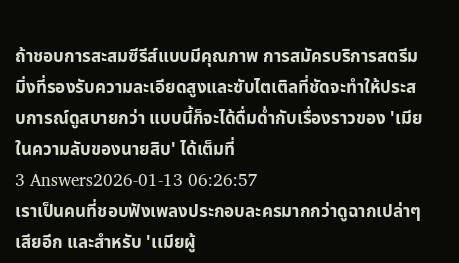ถ้าชอบการสะสมซีรีส์แบบมีคุณภาพ การสมัครบริการสตรีมมิ่งที่รองรับความละเอียดสูงและซับไตเติลที่ชัดจะทำให้ประสบการณ์ดูสบายกว่า แบบนี้ก็จะได้ดื่มด่ำกับเรื่องราวของ 'เมียในความลับของนายสิบ' ได้เต็มที่
3 Answers2026-01-13 06:26:57
เราเป็นคนที่ชอบฟังเพลงประกอบละครมากกว่าดูฉากเปล่าๆ เสียอีก และสำหรับ 'เเมียผู้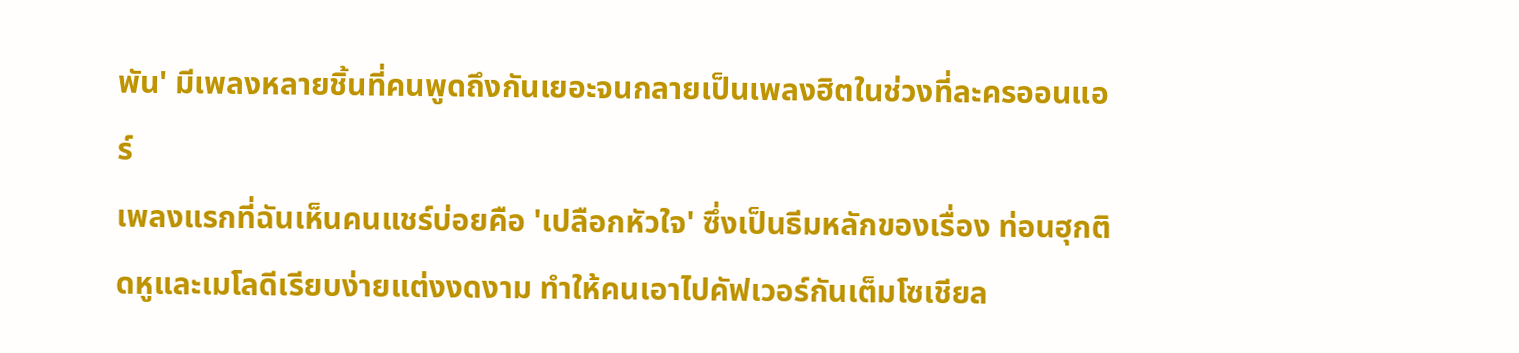พัน' มีเพลงหลายชิ้นที่คนพูดถึงกันเยอะจนกลายเป็นเพลงฮิตในช่วงที่ละครออนแอร์
เพลงแรกที่ฉันเห็นคนแชร์บ่อยคือ 'เปลือกหัวใจ' ซึ่งเป็นธีมหลักของเรื่อง ท่อนฮุกติดหูและเมโลดีเรียบง่ายแต่งงดงาม ทำให้คนเอาไปคัฟเวอร์กันเต็มโซเชียล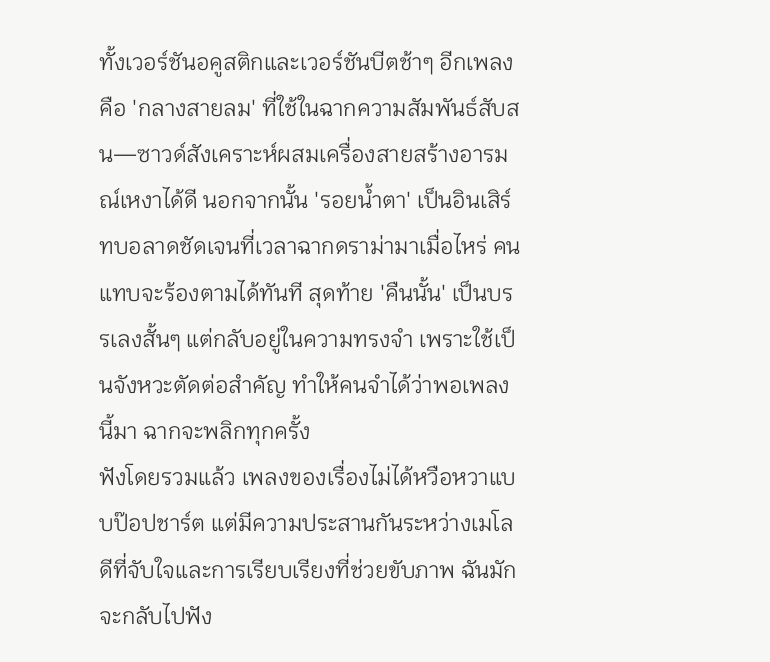ทั้งเวอร์ชันอคูสติกและเวอร์ชันบีตช้าๆ อีกเพลงคือ 'กลางสายลม' ที่ใช้ในฉากความสัมพันธ์สับสน—ซาวด์สังเคราะห์ผสมเครื่องสายสร้างอารมณ์เหงาได้ดี นอกจากนั้น 'รอยน้ำตา' เป็นอินเสิร์ทบอลาดชัดเจนที่เวลาฉากดราม่ามาเมื่อไหร่ คนแทบจะร้องตามได้ทันที สุดท้าย 'คืนนั้น' เป็นบรรเลงสั้นๆ แต่กลับอยู่ในความทรงจำ เพราะใช้เป็นจังหวะตัดต่อสำคัญ ทำให้คนจำได้ว่าพอเพลงนี้มา ฉากจะพลิกทุกครั้ง
ฟังโดยรวมแล้ว เพลงของเรื่องไม่ได้หวือหวาแบบป๊อปชาร์ต แต่มีความประสานกันระหว่างเมโลดีที่จับใจและการเรียบเรียงที่ช่วยขับภาพ ฉันมักจะกลับไปฟัง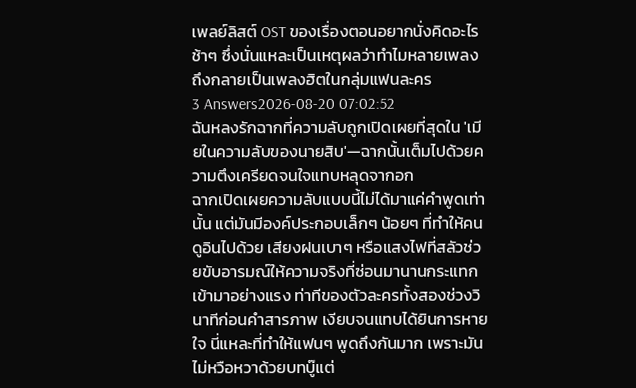เพลย์ลิสต์ OST ของเรื่องตอนอยากนั่งคิดอะไรช้าๆ ซึ่งนั่นแหละเป็นเหตุผลว่าทำไมหลายเพลงถึงกลายเป็นเพลงฮิตในกลุ่มแฟนละคร
3 Answers2026-08-20 07:02:52
ฉันหลงรักฉากที่ความลับถูกเปิดเผยที่สุดใน 'เมียในความลับของนายสิบ'—ฉากนั้นเต็มไปด้วยความตึงเครียดจนใจแทบหลุดจากอก
ฉากเปิดเผยความลับแบบนี้ไม่ได้มาแค่คำพูดเท่านั้น แต่มันมีองค์ประกอบเล็กๆ น้อยๆ ที่ทำให้คนดูอินไปด้วย เสียงฝนเบาๆ หรือแสงไฟที่สลัวช่วยขับอารมณ์ให้ความจริงที่ซ่อนมานานกระแทกเข้ามาอย่างแรง ท่าทีของตัวละครทั้งสองช่วงวินาทีก่อนคำสารภาพ เงียบจนแทบได้ยินการหายใจ นี่แหละที่ทำให้แฟนๆ พูดถึงกันมาก เพราะมันไม่หวือหวาด้วยบทบู๊แต่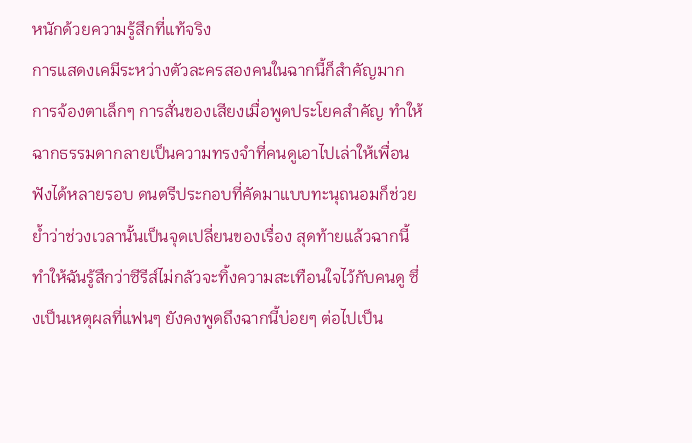หนักด้วยความรู้สึกที่แท้จริง
การแสดงเคมีระหว่างตัวละครสองคนในฉากนี้ก็สำคัญมาก การจ้องตาเล็กๆ การสั่นของเสียงเมื่อพูดประโยคสำคัญ ทำให้ฉากธรรมดากลายเป็นความทรงจำที่คนดูเอาไปเล่าให้เพื่อนฟังได้หลายรอบ ดนตรีประกอบที่คัดมาแบบทะนุถนอมก็ช่วยย้ำว่าช่วงเวลานั้นเป็นจุดเปลี่ยนของเรื่อง สุดท้ายแล้วฉากนี้ทำให้ฉันรู้สึกว่าซีรีส์ไม่กลัวจะทิ้งความสะเทือนใจไว้กับคนดู ซึ่งเป็นเหตุผลที่แฟนๆ ยังคงพูดถึงฉากนี้บ่อยๆ ต่อไปเป็น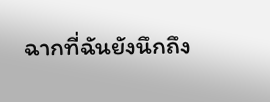ฉากที่ฉันยังนึกถึง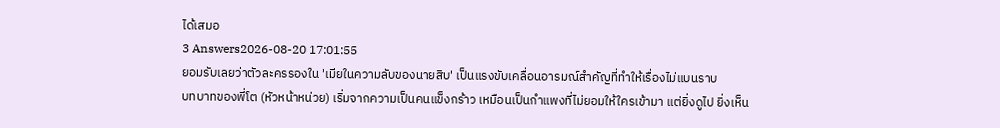ได้เสมอ
3 Answers2026-08-20 17:01:55
ยอมรับเลยว่าตัวละครรองใน 'เมียในความลับของนายสิบ' เป็นแรงขับเคลื่อนอารมณ์สำคัญที่ทำให้เรื่องไม่แบนราบ
บทบาทของพี่โต (หัวหน้าหน่วย) เริ่มจากความเป็นคนแข็งกร้าว เหมือนเป็นกำแพงที่ไม่ยอมให้ใครเข้ามา แต่ยิ่งดูไป ยิ่งเห็น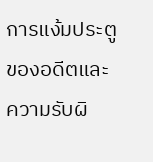การแง้มประตูของอดีตและความรับผิ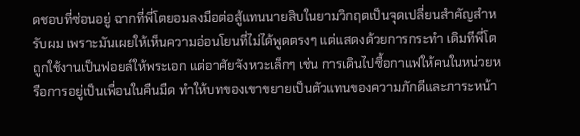ดชอบที่ซ่อนอยู่ ฉากที่พี่โตยอมลงมือต่อสู้แทนนายสิบในยามวิกฤตเป็นจุดเปลี่ยนสำคัญสำหรับผม เพราะมันเผยให้เห็นความอ่อนโยนที่ไม่ได้พูดตรงๆ แต่แสดงด้วยการกระทำ เดิมทีพี่โตถูกใช้งานเป็นฟอยล์ให้พระเอก แต่อาศัยจังหวะเล็กๆ เช่น การเดินไปซื้อกาแฟให้คนในหน่วยหรือการอยู่เป็นเพื่อนในคืนมืด ทำให้บทของเขาขยายเป็นตัวแทนของความภักดีและภาระหน้า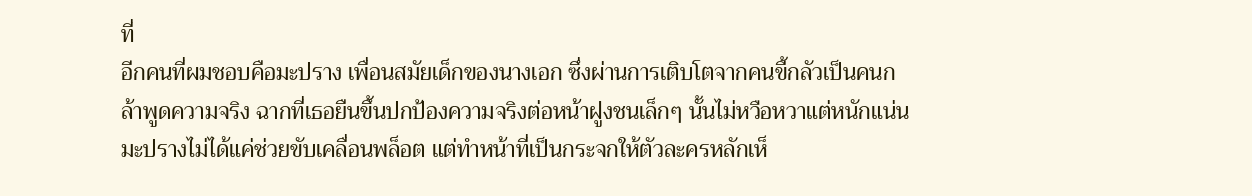ที่
อีกคนที่ผมชอบคือมะปราง เพื่อนสมัยเด็กของนางเอก ซึ่งผ่านการเติบโตจากคนขี้กลัวเป็นคนกล้าพูดความจริง ฉากที่เธอยืนขึ้นปกป้องความจริงต่อหน้าฝูงชนเล็กๆ นั้นไม่หวือหวาแต่หนักแน่น มะปรางไม่ได้แค่ช่วยขับเคลื่อนพล็อต แต่ทำหน้าที่เป็นกระจกให้ตัวละครหลักเห็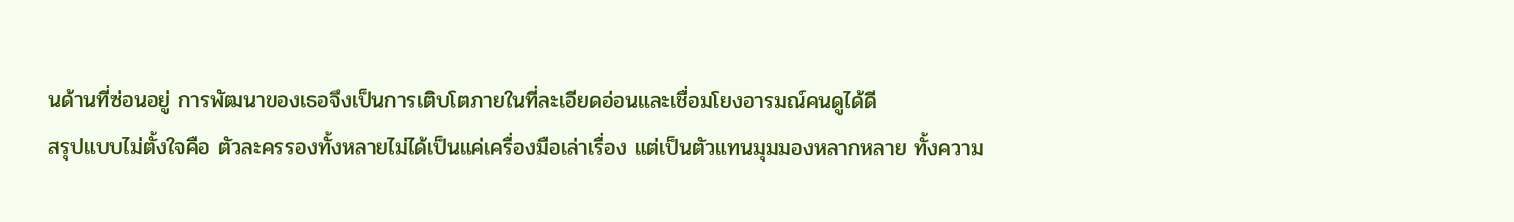นด้านที่ซ่อนอยู่ การพัฒนาของเธอจึงเป็นการเติบโตภายในที่ละเอียดอ่อนและเชื่อมโยงอารมณ์คนดูได้ดี
สรุปแบบไม่ตั้งใจคือ ตัวละครรองทั้งหลายไม่ได้เป็นแค่เครื่องมือเล่าเรื่อง แต่เป็นตัวแทนมุมมองหลากหลาย ทั้งความ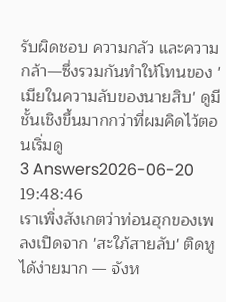รับผิดชอบ ความกลัว และความกล้า—ซึ่งรวมกันทำให้โทนของ 'เมียในความลับของนายสิบ' ดูมีชั้นเชิงขึ้นมากกว่าที่ผมคิดไว้ตอนเริ่มดู
3 Answers2026-06-20 19:48:46
เราเพิ่งสังเกตว่าท่อนฮุกของเพลงเปิดจาก 'สะใภ้สายลับ' ติดหูได้ง่ายมาก — จังห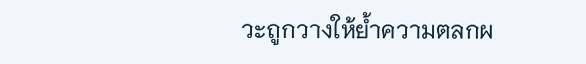วะถูกวางให้ย้ำความตลกผ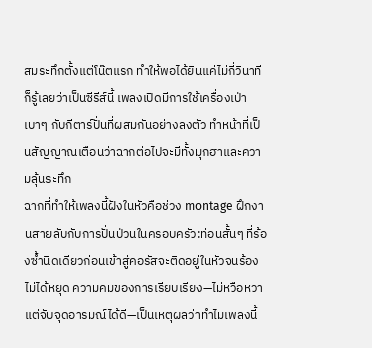สมระทึกตั้งแต่โน๊ตแรก ทำให้พอได้ยินแค่ไม่กี่วินาทีก็รู้เลยว่าเป็นซีรีส์นี้ เพลงเปิดมีการใช้เครื่องเป่าเบาๆ กับกีตาร์ปั่นที่ผสมกันอย่างลงตัว ทำหน้าที่เป็นสัญญาณเตือนว่าฉากต่อไปจะมีทั้งมุกฮาและความลุ้นระทึก
ฉากที่ทำให้เพลงนี้ฝังในหัวคือช่วง montage ฝึกงานสายลับกับการปั่นป่วนในครอบครัว:ท่อนสั้นๆ ที่ร้องซ้ำนิดเดียวก่อนเข้าสู่คอรัสจะติดอยู่ในหัวจนร้องไม่ได้หยุด ความคมของการเรียบเรียง—ไม่หวือหวาแต่จับจุดอารมณ์ได้ดี—เป็นเหตุผลว่าทำไมเพลงนี้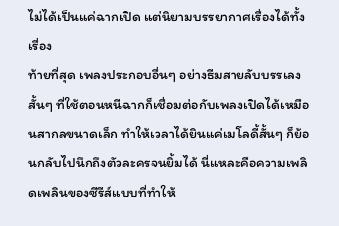ไม่ได้เป็นแค่ฉากเปิด แต่นิยามบรรยากาศเรื่องได้ทั้งเรื่อง
ท้ายที่สุด เพลงประกอบอื่นๆ อย่างธีมสายลับบรรเลงสั้นๆ ที่ใช้ตอนหนีฉากก็เชื่อมต่อกับเพลงเปิดได้เหมือนสากลขนาดเล็ก ทำให้เวลาได้ยินแค่เมโลดี้สั้นๆ ก็ย้อนกลับไปนึกถึงตัวละครจนยิ้มได้ นี่แหละคือความเพลิดเพลินของซีรีส์แบบที่ทำให้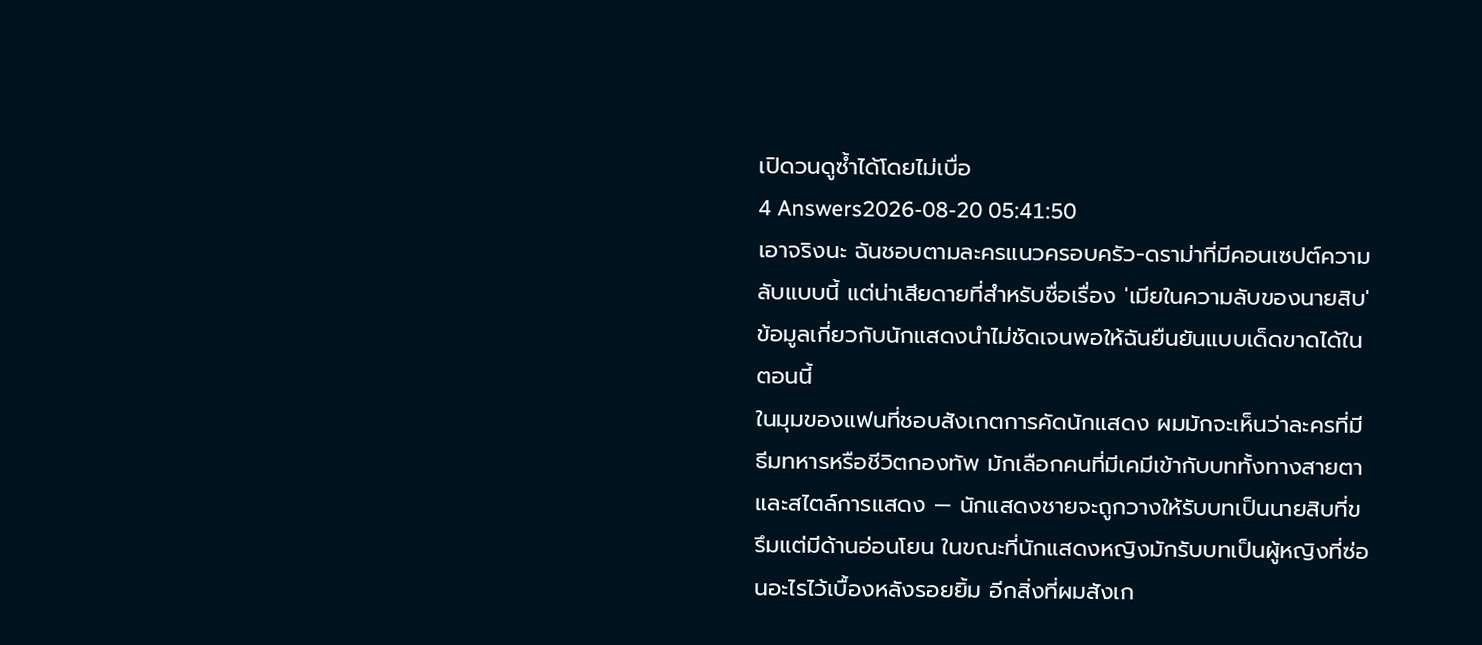เปิดวนดูซ้ำได้โดยไม่เบื่อ
4 Answers2026-08-20 05:41:50
เอาจริงนะ ฉันชอบตามละครแนวครอบครัว-ดราม่าที่มีคอนเซปต์ความลับแบบนี้ แต่น่าเสียดายที่สำหรับชื่อเรื่อง 'เมียในความลับของนายสิบ' ข้อมูลเกี่ยวกับนักแสดงนำไม่ชัดเจนพอให้ฉันยืนยันแบบเด็ดขาดได้ในตอนนี้
ในมุมของแฟนที่ชอบสังเกตการคัดนักแสดง ผมมักจะเห็นว่าละครที่มีธีมทหารหรือชีวิตกองทัพ มักเลือกคนที่มีเคมีเข้ากับบททั้งทางสายตาและสไตล์การแสดง — นักแสดงชายจะถูกวางให้รับบทเป็นนายสิบที่ขรึมแต่มีด้านอ่อนโยน ในขณะที่นักแสดงหญิงมักรับบทเป็นผู้หญิงที่ซ่อนอะไรไว้เบื้องหลังรอยยิ้ม อีกสิ่งที่ผมสังเก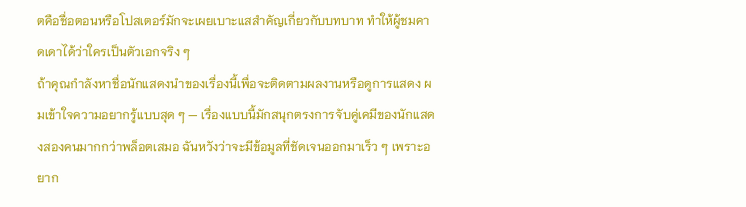ตคือชื่อตอนหรือโปสเตอร์มักจะเผยเบาะแสสำคัญเกี่ยวกับบทบาท ทำให้ผู้ชมคาดเดาได้ว่าใครเป็นตัวเอกจริง ๆ
ถ้าคุณกำลังหาชื่อนักแสดงนำของเรื่องนี้เพื่อจะติดตามผลงานหรือดูการแสดง ผมเข้าใจความอยากรู้แบบสุด ๆ — เรื่องแบบนี้มักสนุกตรงการจับคู่เคมีของนักแสดงสองคนมากกว่าพล็อตเสมอ ฉันหวังว่าจะมีข้อมูลที่ชัดเจนออกมาเร็ว ๆ เพราะอยาก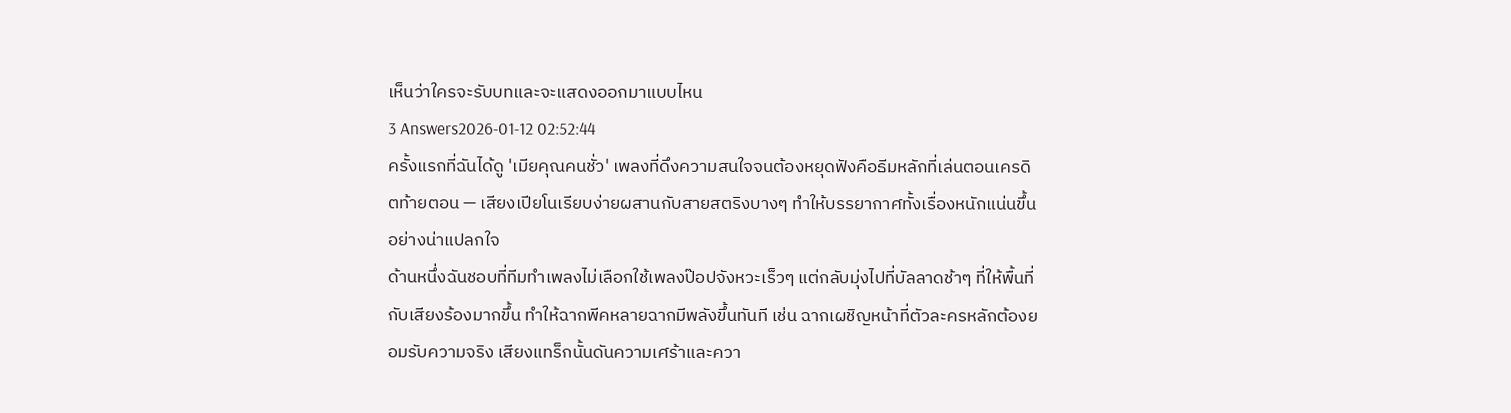เห็นว่าใครจะรับบทและจะแสดงออกมาแบบไหน
3 Answers2026-01-12 02:52:44
ครั้งแรกที่ฉันได้ดู 'เมียคุณคนชั่ว' เพลงที่ดึงความสนใจจนต้องหยุดฟังคือธีมหลักที่เล่นตอนเครดิตท้ายตอน — เสียงเปียโนเรียบง่ายผสานกับสายสตริงบางๆ ทำให้บรรยากาศทั้งเรื่องหนักแน่นขึ้นอย่างน่าแปลกใจ
ด้านหนึ่งฉันชอบที่ทีมทำเพลงไม่เลือกใช้เพลงป๊อปจังหวะเร็วๆ แต่กลับมุ่งไปที่บัลลาดช้าๆ ที่ให้พื้นที่กับเสียงร้องมากขึ้น ทำให้ฉากพีคหลายฉากมีพลังขึ้นทันที เช่น ฉากเผชิญหน้าที่ตัวละครหลักต้องยอมรับความจริง เสียงแทร็กนั้นดันความเศร้าและควา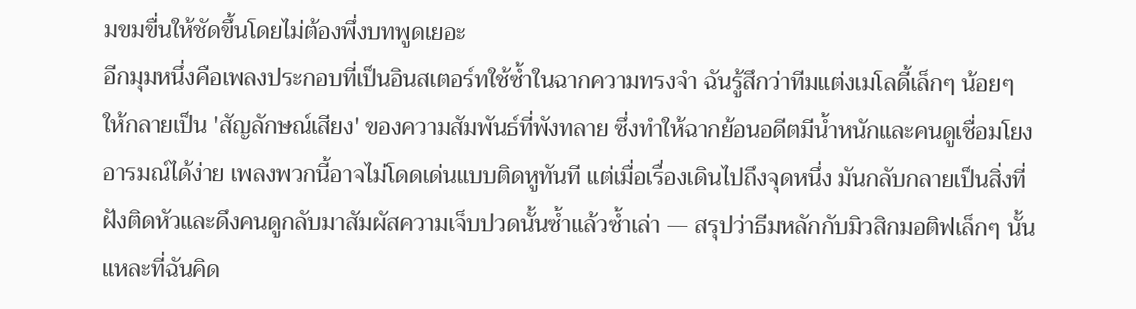มขมขื่นให้ชัดขึ้นโดยไม่ต้องพึ่งบทพูดเยอะ
อีกมุมหนึ่งคือเพลงประกอบที่เป็นอินสเตอร์ทใช้ซ้ำในฉากความทรงจำ ฉันรู้สึกว่าทีมแต่งเมโลดี้เล็กๆ น้อยๆ ให้กลายเป็น 'สัญลักษณ์เสียง' ของความสัมพันธ์ที่พังทลาย ซึ่งทำให้ฉากย้อนอดีตมีน้ำหนักและคนดูเชื่อมโยงอารมณ์ได้ง่าย เพลงพวกนี้อาจไม่โดดเด่นแบบติดหูทันที แต่เมื่อเรื่องเดินไปถึงจุดหนึ่ง มันกลับกลายเป็นสิ่งที่ฝังติดหัวและดึงคนดูกลับมาสัมผัสความเจ็บปวดนั้นซ้ำแล้วซ้ำเล่า — สรุปว่าธีมหลักกับมิวสิกมอติฟเล็กๆ นั้นแหละที่ฉันคิด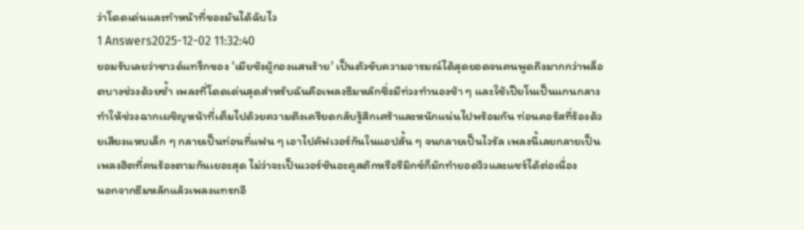ว่าโดดเด่นและทำหน้าที่ของมันได้ฉับไว
1 Answers2025-12-02 11:32:40
ยอมรับเลยว่าซาวด์แทร็กของ 'เมียชังผู้กองแสนร้าย' เป็นตัวขับความอารมณ์ได้สุดยอดจนคนพูดถึงมากกว่าพล็อตบางช่วงด้วยซ้ำ เพลงที่โดดเด่นสุดสำหรับฉันคือเพลงธีมหลักซึ่งมีท่วงทำนองช้า ๆ และใช้เปียโนเป็นแกนกลาง ทำให้ช่วงฉากเผชิญหน้าที่เต็มไปด้วยความตึงเครียดกลับรู้สึกเศร้าและหนักแน่นไปพร้อมกัน ท่อนคอรัสที่ร้องด้วยเสียงแหบเล็ก ๆ กลายเป็นท่อนที่แฟน ๆ เอาไปคัฟเวอร์กันในแอปสั้น ๆ จนกลายเป็นไวรัล เพลงนี้เลยกลายเป็นเพลงฮิตที่คนร้องตามกันเยอะสุด ไม่ว่าจะเป็นเวอร์ชันอะคูสติกหรือรีมิกซ์ก็มักทำยอดวิวและแชร์ได้ต่อเนื่อง
นอกจากธีมหลักแล้วเพลงแทรกอี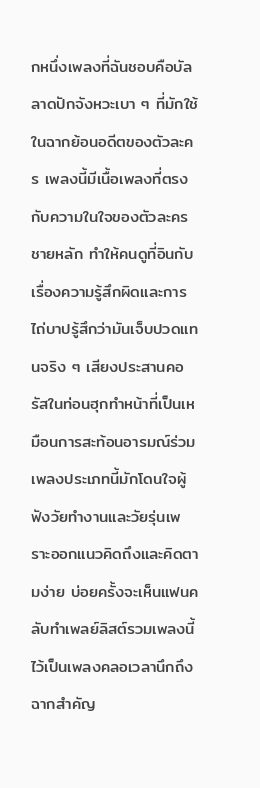กหนึ่งเพลงที่ฉันชอบคือบัลลาดปักจังหวะเบา ๆ ที่มักใช้ในฉากย้อนอดีตของตัวละคร เพลงนี้มีเนื้อเพลงที่ตรงกับความในใจของตัวละครชายหลัก ทำให้คนดูที่อินกับเรื่องความรู้สึกผิดและการไถ่บาปรู้สึกว่ามันเจ็บปวดแทนจริง ๆ เสียงประสานคอรัสในท่อนฮุกทำหน้าที่เป็นเหมือนการสะท้อนอารมณ์ร่วม เพลงประเภทนี้มักโดนใจผู้ฟังวัยทำงานและวัยรุ่นเพราะออกแนวคิดถึงและคิดตามง่าย บ่อยครั้งจะเห็นแฟนคลับทำเพลย์ลิสต์รวมเพลงนี้ไว้เป็นเพลงคลอเวลานึกถึงฉากสำคัญ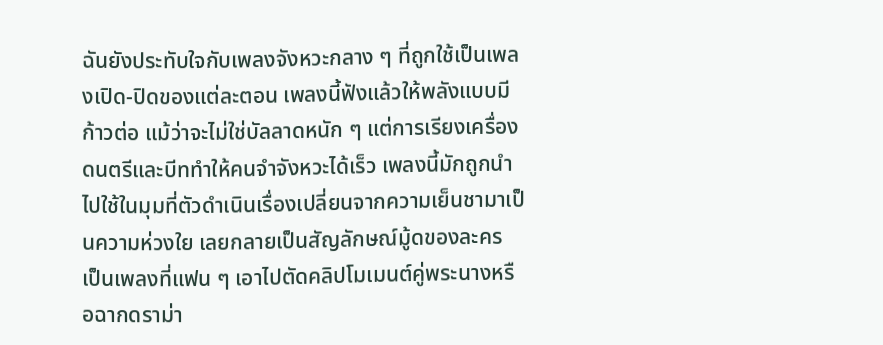ฉันยังประทับใจกับเพลงจังหวะกลาง ๆ ที่ถูกใช้เป็นเพลงเปิด-ปิดของแต่ละตอน เพลงนี้ฟังแล้วให้พลังแบบมีก้าวต่อ แม้ว่าจะไม่ใช่บัลลาดหนัก ๆ แต่การเรียงเครื่องดนตรีและบีททำให้คนจำจังหวะได้เร็ว เพลงนี้มักถูกนำไปใช้ในมุมที่ตัวดำเนินเรื่องเปลี่ยนจากความเย็นชามาเป็นความห่วงใย เลยกลายเป็นสัญลักษณ์มู้ดของละคร เป็นเพลงที่แฟน ๆ เอาไปตัดคลิปโมเมนต์คู่พระนางหรือฉากดราม่า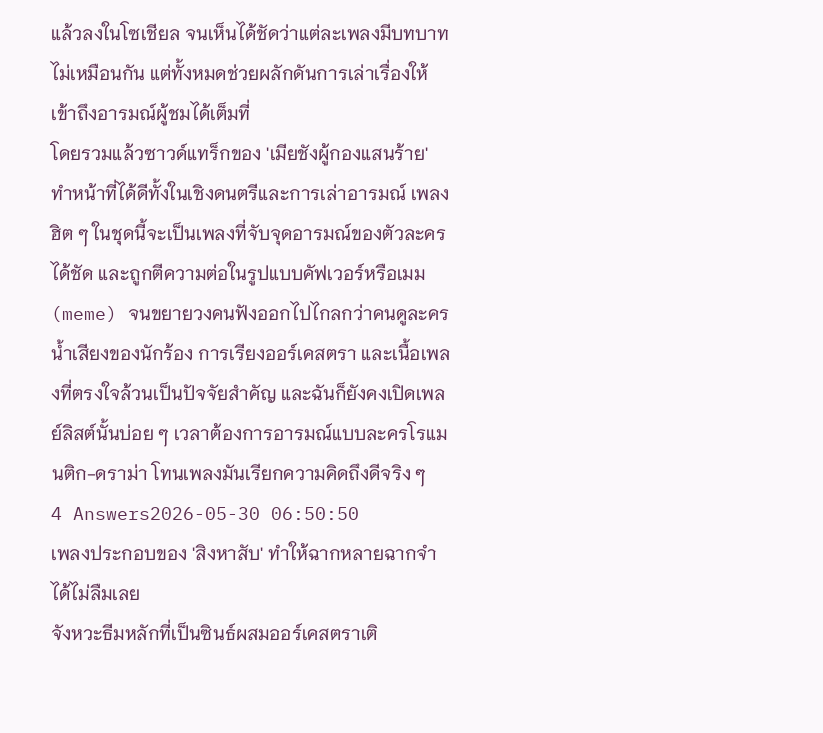แล้วลงในโซเชียล จนเห็นได้ชัดว่าแต่ละเพลงมีบทบาทไม่เหมือนกัน แต่ทั้งหมดช่วยผลักดันการเล่าเรื่องให้เข้าถึงอารมณ์ผู้ชมได้เต็มที่
โดยรวมแล้วซาวด์แทร็กของ 'เมียชังผู้กองแสนร้าย' ทำหน้าที่ได้ดีทั้งในเชิงดนตรีและการเล่าอารมณ์ เพลงฮิต ๆ ในชุดนี้จะเป็นเพลงที่จับจุดอารมณ์ของตัวละครได้ชัด และถูกตีความต่อในรูปแบบคัฟเวอร์หรือเมม (meme) จนขยายวงคนฟังออกไปไกลกว่าคนดูละคร น้ำเสียงของนักร้อง การเรียงออร์เคสตรา และเนื้อเพลงที่ตรงใจล้วนเป็นปัจจัยสำคัญ และฉันก็ยังคงเปิดเพลย์ลิสต์นั้นบ่อย ๆ เวลาต้องการอารมณ์แบบละครโรแมนติก-ดราม่า โทนเพลงมันเรียกความคิดถึงดีจริง ๆ
4 Answers2026-05-30 06:50:50
เพลงประกอบของ 'สิงหาสับ' ทำให้ฉากหลายฉากจำได้ไม่ลืมเลย
จังหวะธีมหลักที่เป็นซินธ์ผสมออร์เคสตราเติ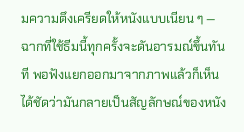มความตึงเครียดให้หนังแบบเนียน ๆ — ฉากที่ใช้ธีมนี้ทุกครั้งจะดันอารมณ์ขึ้นทันที พอฟังแยกออกมาจากภาพแล้วก็เห็นได้ชัดว่ามันกลายเป็นสัญลักษณ์ของหนัง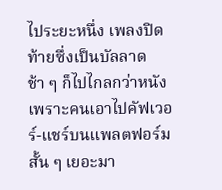ไประยะหนึ่ง เพลงปิดท้ายซึ่งเป็นบัลลาดช้า ๆ ก็ไปไกลกว่าหนัง เพราะคนเอาไปคัฟเวอร์-แชร์บนแพลตฟอร์มสั้น ๆ เยอะมา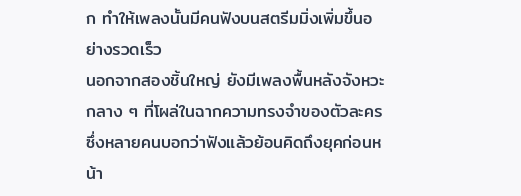ก ทำให้เพลงนั้นมีคนฟังบนสตรีมมิ่งเพิ่มขึ้นอย่างรวดเร็ว
นอกจากสองชิ้นใหญ่ ยังมีเพลงพื้นหลังจังหวะกลาง ๆ ที่โผล่ในฉากความทรงจำของตัวละคร ซึ่งหลายคนบอกว่าฟังแล้วย้อนคิดถึงยุคก่อนหน้า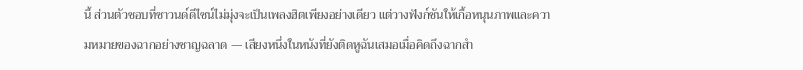นี้ ส่วนตัวชอบที่ซาวนด์ดีไซน์ไม่มุ่งจะเป็นเพลงฮิตเพียงอย่างเดียว แต่วางฟังก์ชันให้เกื้อหนุนภาพและความหมายของฉากอย่างชาญฉลาด — เสียงหนึ่งในหนังที่ยังติดหูฉันเสมอเมื่อคิดถึงฉากสำ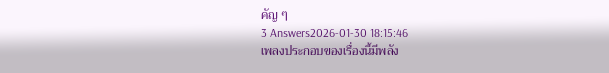คัญ ๆ
3 Answers2026-01-30 18:15:46
เพลงประกอบของเรื่องนี้มีพลัง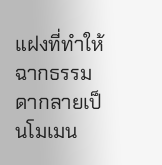แฝงที่ทำให้ฉากธรรมดากลายเป็นโมเมน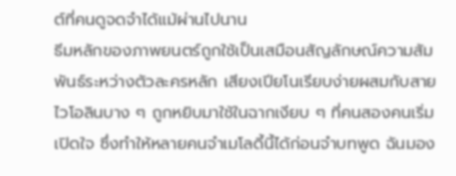ต์ที่คนดูจดจำได้แม้ผ่านไปนาน
ธีมหลักของภาพยนตร์ถูกใช้เป็นเสมือนสัญลักษณ์ความสัมพันธ์ระหว่างตัวละครหลัก เสียงเปียโนเรียบง่ายผสมกับสายไวโอลินบาง ๆ ถูกหยิบมาใช้ในฉากเงียบ ๆ ที่คนสองคนเริ่มเปิดใจ ซึ่งทำให้หลายคนจำเมโลดี้นี้ได้ก่อนจำบทพูด ฉันมอง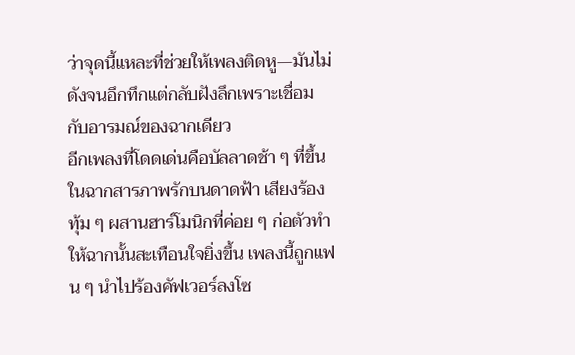ว่าจุดนี้แหละที่ช่วยให้เพลงติดหู—มันไม่ดังจนอึกทึกแต่กลับฝังลึกเพราะเชื่อมกับอารมณ์ของฉากเดียว
อีกเพลงที่โดดเด่นคือบัลลาดช้า ๆ ที่ขึ้นในฉากสารภาพรักบนดาดฟ้า เสียงร้องทุ้ม ๆ ผสานฮาร์โมนิกที่ค่อย ๆ ก่อตัวทำให้ฉากนั้นสะเทือนใจยิ่งขึ้น เพลงนี้ถูกแฟน ๆ นำไปร้องคัฟเวอร์ลงโซ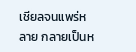เชียลจนแพร่หลาย กลายเป็นห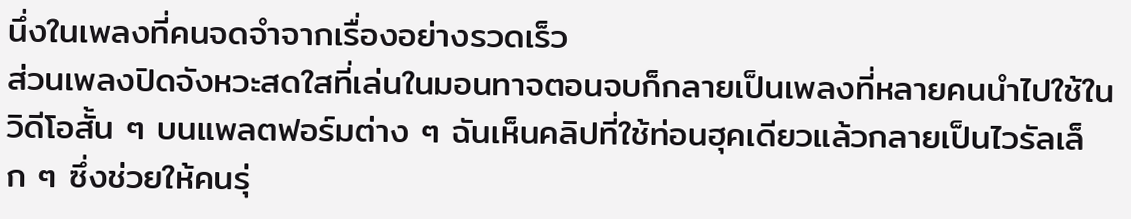นึ่งในเพลงที่คนจดจำจากเรื่องอย่างรวดเร็ว
ส่วนเพลงปิดจังหวะสดใสที่เล่นในมอนทาจตอนจบก็กลายเป็นเพลงที่หลายคนนำไปใช้ในวิดีโอสั้น ๆ บนแพลตฟอร์มต่าง ๆ ฉันเห็นคลิปที่ใช้ท่อนฮุคเดียวแล้วกลายเป็นไวรัลเล็ก ๆ ซึ่งช่วยให้คนรุ่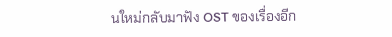นใหม่กลับมาฟัง OST ของเรื่องอีก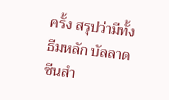ครั้ง สรุปว่ามีทั้งธีมหลัก บัลลาดซีนสำ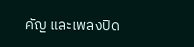คัญ และเพลงปิด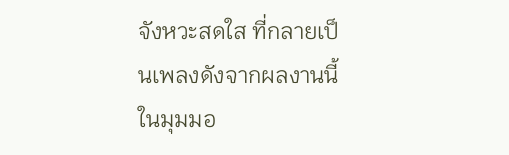จังหวะสดใส ที่กลายเป็นเพลงดังจากผลงานนี้ในมุมมอ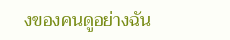งของคนดูอย่างฉัน